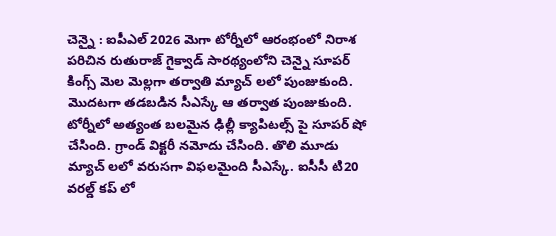చెన్నై : ఐపీఎల్ 2026 మెగా టోర్నీలో ఆరంభంలో నిరాశ పరిచిన రుతురాజ్ గైక్వాడ్ సారథ్యంలోని చెన్నై సూపర్ కింగ్స్ మెల మెల్లగా తర్వాతి మ్యాచ్ లలో పుంజుకుంది. మొదటగా తడబడిన సీఎస్కే ఆ తర్వాత పుంజుకుంది. టోర్నీలో అత్యంత బలమైన ఢిల్లీ క్యాపిటల్స్ పై సూపర్ షో చేసింది. గ్రాండ్ విక్టరీ నమోదు చేసింది. తొలి మూడు మ్యాచ్ లలో వరుసగా విఫలమైంది సీఎస్కే. ఐసీసీ టి20 వరల్డ్ కప్ లో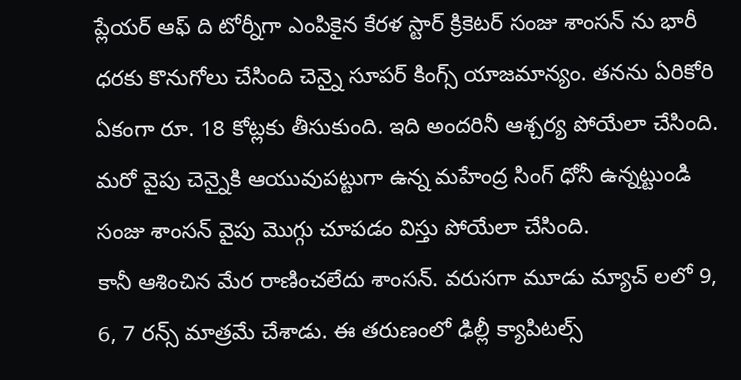ప్లేయర్ ఆఫ్ ది టోర్నీగా ఎంపికైన కేరళ స్టార్ క్రికెటర్ సంజు శాంసన్ ను భారీ ధరకు కొనుగోలు చేసింది చెన్నై సూపర్ కింగ్స్ యాజమాన్యం. తనను ఏరికోరి ఏకంగా రూ. 18 కోట్లకు తీసుకుంది. ఇది అందరినీ ఆశ్చర్య పోయేలా చేసింది. మరో వైపు చెన్నైకి ఆయువుపట్టుగా ఉన్న మహేంద్ర సింగ్ ధోనీ ఉన్నట్టుండి సంజు శాంసన్ వైపు మొగ్గు చూపడం విస్తు పోయేలా చేసింది.
కానీ ఆశించిన మేర రాణించలేదు శాంసన్. వరుసగా మూడు మ్యాచ్ లలో 9, 6, 7 రన్స్ మాత్రమే చేశాడు. ఈ తరుణంలో ఢిల్లీ క్యాపిటల్స్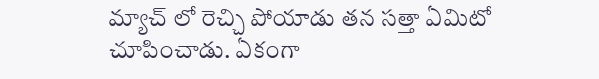మ్యాచ్ లో రెచ్చి పోయాడు తన సత్తా ఏమిటో చూపించాడు. ఏకంగా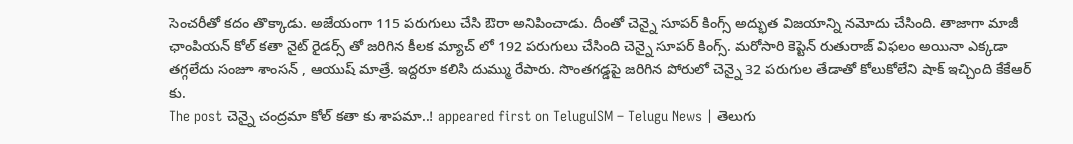సెంచరీతో కదం తొక్కాడు. అజేయంగా 115 పరుగులు చేసి ఔరా అనిపించాడు. దీంతో చెన్నై సూపర్ కింగ్స్ అద్భుత విజయాన్ని నమోదు చేసింది. తాజాగా మాజీ ఛాంపియన్ కోల్ కతా నైట్ రైడర్స్ తో జరిగిన కీలక మ్యాచ్ లో 192 పరుగులు చేసింది చెన్నై సూపర్ కింగ్స్. మరోసారి కెప్టెన్ రుతురాజ్ విఫలం అయినా ఎక్కడా తగ్గలేదు సంజూ శాంసన్ , ఆయుష్ మాత్రే. ఇద్దరూ కలిసి దుమ్ము రేపారు. సొంతగడ్డపై జరిగిన పోరులో చెన్నై 32 పరుగుల తేడాతో కోలుకోలేని షాక్ ఇచ్చింది కేకేఆర్ కు.
The post చెన్నై చంద్రమా కోల్ కతా కు శాపమా..! appeared first on TeluguISM – Telugu News | తెలుగు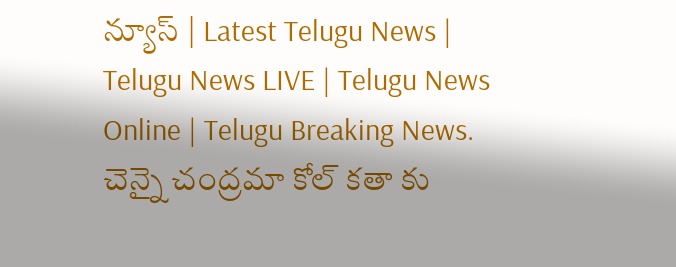న్యూస్ | Latest Telugu News | Telugu News LIVE | Telugu News Online | Telugu Breaking News.
చెన్నై చంద్రమా కోల్ కతా కు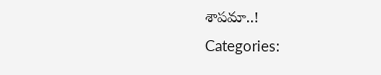శాపమా..!
Categories: